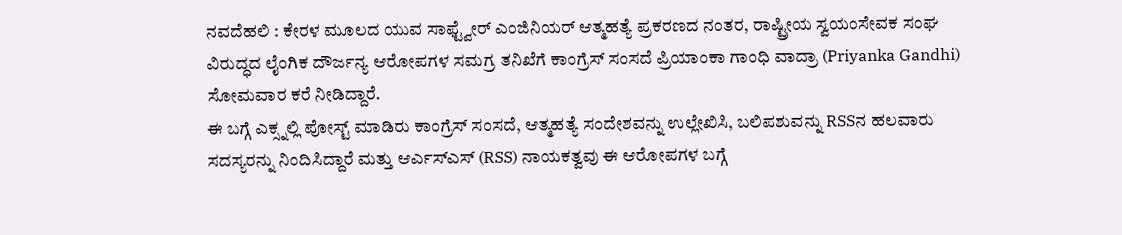ನವದೆಹಲಿ : ಕೇರಳ ಮೂಲದ ಯುವ ಸಾಫ್ಟ್ವೇರ್ ಎಂಜಿನಿಯರ್ ಆತ್ಮಹತ್ಯೆ ಪ್ರಕರಣದ ನಂತರ, ರಾಷ್ಟ್ರೀಯ ಸ್ವಯಂಸೇವಕ ಸಂಘ ವಿರುದ್ಧದ ಲೈಂಗಿಕ ದೌರ್ಜನ್ಯ ಆರೋಪಗಳ ಸಮಗ್ರ ತನಿಖೆಗೆ ಕಾಂಗ್ರೆಸ್ ಸಂಸದೆ ಪ್ರಿಯಾಂಕಾ ಗಾಂಧಿ ವಾದ್ರಾ (Priyanka Gandhi) ಸೋಮವಾರ ಕರೆ ನೀಡಿದ್ದಾರೆ.
ಈ ಬಗ್ಗೆ ಎಕ್ಸ್ನಲ್ಲಿ ಪೋಸ್ಟ್ ಮಾಡಿರು ಕಾಂಗ್ರೆಸ್ ಸಂಸದೆ, ಆತ್ಮಹತ್ಯೆ ಸಂದೇಶವನ್ನು ಉಲ್ಲೇಖಿಸಿ, ಬಲಿಪಶುವನ್ನು RSSನ ಹಲವಾರು ಸದಸ್ಯರನ್ನು ನಿಂದಿಸಿದ್ದಾರೆ ಮತ್ತು ಆರ್ಎಸ್ಎಸ್ (RSS) ನಾಯಕತ್ವವು ಈ ಆರೋಪಗಳ ಬಗ್ಗೆ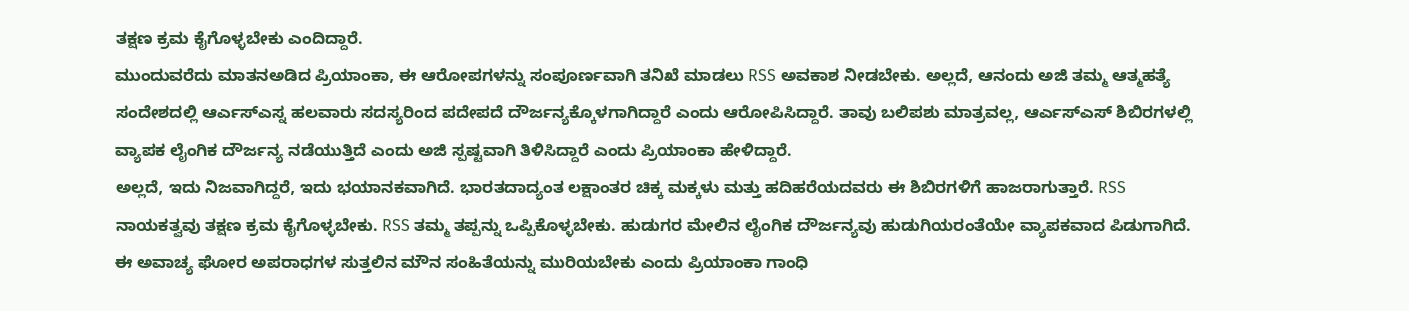ತಕ್ಷಣ ಕ್ರಮ ಕೈಗೊಳ್ಳಬೇಕು ಎಂದಿದ್ದಾರೆ.
ಮುಂದುವರೆದು ಮಾತನಅಡಿದ ಪ್ರಿಯಾಂಕಾ, ಈ ಆರೋಪಗಳನ್ನು ಸಂಪೂರ್ಣವಾಗಿ ತನಿಖೆ ಮಾಡಲು RSS ಅವಕಾಶ ನೀಡಬೇಕು. ಅಲ್ಲದೆ, ಆನಂದು ಅಜಿ ತಮ್ಮ ಆತ್ಮಹತ್ಯೆ ಸಂದೇಶದಲ್ಲಿ ಆರ್ಎಸ್ಎಸ್ನ ಹಲವಾರು ಸದಸ್ಯರಿಂದ ಪದೇಪದೆ ದೌರ್ಜನ್ಯಕ್ಕೊಳಗಾಗಿದ್ದಾರೆ ಎಂದು ಆರೋಪಿಸಿದ್ದಾರೆ. ತಾವು ಬಲಿಪಶು ಮಾತ್ರವಲ್ಲ, ಆರ್ಎಸ್ಎಸ್ ಶಿಬಿರಗಳಲ್ಲಿ ವ್ಯಾಪಕ ಲೈಂಗಿಕ ದೌರ್ಜನ್ಯ ನಡೆಯುತ್ತಿದೆ ಎಂದು ಅಜಿ ಸ್ಪಷ್ಟವಾಗಿ ತಿಳಿಸಿದ್ದಾರೆ ಎಂದು ಪ್ರಿಯಾಂಕಾ ಹೇಳಿದ್ದಾರೆ.
ಅಲ್ಲದೆ, ಇದು ನಿಜವಾಗಿದ್ದರೆ, ಇದು ಭಯಾನಕವಾಗಿದೆ. ಭಾರತದಾದ್ಯಂತ ಲಕ್ಷಾಂತರ ಚಿಕ್ಕ ಮಕ್ಕಳು ಮತ್ತು ಹದಿಹರೆಯದವರು ಈ ಶಿಬಿರಗಳಿಗೆ ಹಾಜರಾಗುತ್ತಾರೆ. RSS ನಾಯಕತ್ವವು ತಕ್ಷಣ ಕ್ರಮ ಕೈಗೊಳ್ಳಬೇಕು. RSS ತಮ್ಮ ತಪ್ಪನ್ನು ಒಪ್ಪಿಕೊಳ್ಳಬೇಕು. ಹುಡುಗರ ಮೇಲಿನ ಲೈಂಗಿಕ ದೌರ್ಜನ್ಯವು ಹುಡುಗಿಯರಂತೆಯೇ ವ್ಯಾಪಕವಾದ ಪಿಡುಗಾಗಿದೆ. ಈ ಅವಾಚ್ಯ ಘೋರ ಅಪರಾಧಗಳ ಸುತ್ತಲಿನ ಮೌನ ಸಂಹಿತೆಯನ್ನು ಮುರಿಯಬೇಕು ಎಂದು ಪ್ರಿಯಾಂಕಾ ಗಾಂಧಿ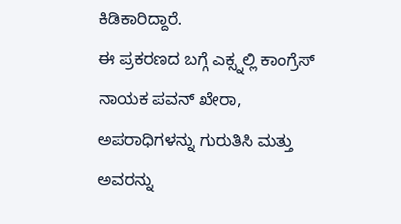ಕಿಡಿಕಾರಿದ್ದಾರೆ.
ಈ ಪ್ರಕರಣದ ಬಗ್ಗೆ ಎಕ್ಸ್ನಲ್ಲಿ ಕಾಂಗ್ರೆಸ್ ನಾಯಕ ಪವನ್ ಖೇರಾ, ಅಪರಾಧಿಗಳನ್ನು ಗುರುತಿಸಿ ಮತ್ತು ಅವರನ್ನು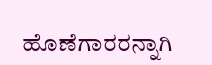ಹೊಣೆಗಾರರನ್ನಾಗಿ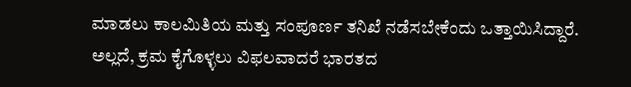ಮಾಡಲು ಕಾಲಮಿತಿಯ ಮತ್ತು ಸಂಪೂರ್ಣ ತನಿಖೆ ನಡೆಸಬೇಕೆಂದು ಒತ್ತಾಯಿಸಿದ್ದಾರೆ. ಅಲ್ಲದೆ, ಕ್ರಮ ಕೈಗೊಳ್ಳಲು ವಿಫಲವಾದರೆ ಭಾರತದ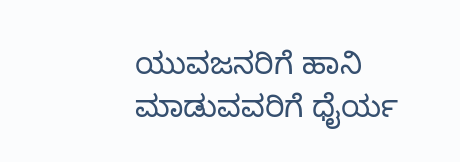ಯುವಜನರಿಗೆ ಹಾನಿ ಮಾಡುವವರಿಗೆ ಧೈರ್ಯ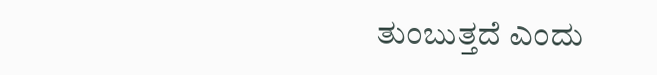ತುಂಬುತ್ತದೆ ಎಂದು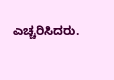ಎಚ್ಚರಿಸಿದರು.